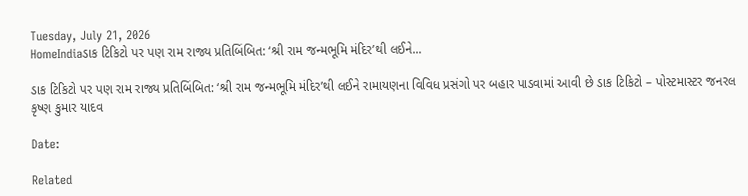Tuesday, July 21, 2026
HomeIndiaડાક ટિકિટો પર પણ રામ રાજ્ય પ્રતિબિંબિત: ‘શ્રી રામ જન્મભૂમિ મંદિર’થી લઈને...

ડાક ટિકિટો પર પણ રામ રાજ્ય પ્રતિબિંબિત: ‘શ્રી રામ જન્મભૂમિ મંદિર’થી લઈને રામાયણના વિવિધ પ્રસંગો પર બહાર પાડવામાં આવી છે ડાક ટિકિટો – પોસ્ટમાસ્ટર જનરલ કૃષ્ણ કુમાર યાદવ

Date:

Related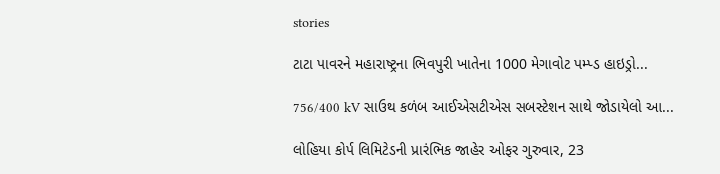stories

ટાટા પાવરને મહારાષ્ટ્રના ભિવપુરી ખાતેના 1000 મેગાવોટ પમ્પ્ડ હાઇડ્રો...

756/400 kV સાઉથ કળંબ આઈએસટીએસ સબસ્ટેશન સાથે જોડાયેલો આ...

લોહિયા કોર્પ લિમિટેડની પ્રારંભિક જાહેર ઓફર ગુરુવાર, 23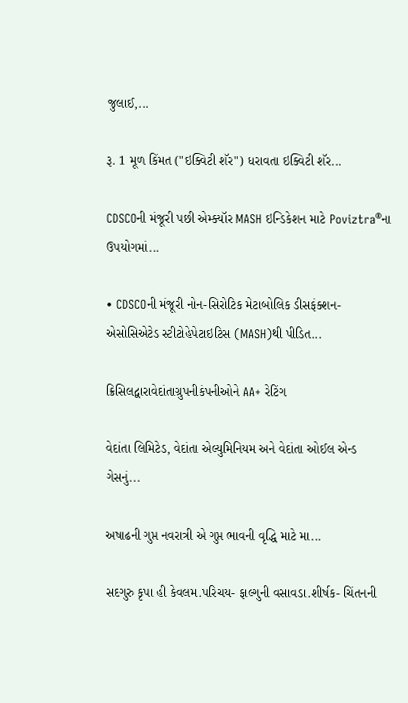જુલાઈ,...

રૂ. 1 મૂળ કિંમત ("ઇક્વિટી શૅર") ધરાવતા ઇક્વિટી શૅર...

CDSCOની મંજૂરી પછી એમ્ક્યૉર MASH ઇન્ડિકેશન માટે Poviztra®ના ઉપયોગમાં...

• CDSCOની મંજૂરી નોન-સિરોટિક મેટાબોલિક ડીસફંક્શન-એસોસિએટેડ સ્ટીટોહેપેટાઇટિસ (MASH)થી પીડિત...

ક્રિસિલદ્વારાવેદાંતાગ્રુપનીકંપનીઓને AA+ રેટિંગ

વેદાંતા લિમિટેડ, વેદાંતા એલ્યુમિનિયમ અને વેદાંતા ઓઈલ એન્ડ ગેસનું...

અષાઢની ગુપ્ત નવરાત્રી એ ગુપ્ત ભાવની વૃદ્ધિ માટે મા...

સદગુરુ કૃપા હી કેવલમ.પરિચય- ફાલ્ગુની વસાવડા.શીર્ષક- ચિંતનની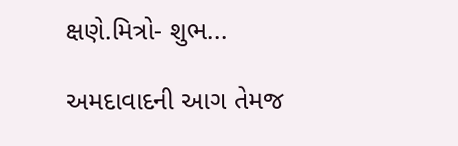ક્ષણે.મિત્રો- શુભ...

અમદાવાદની આગ તેમજ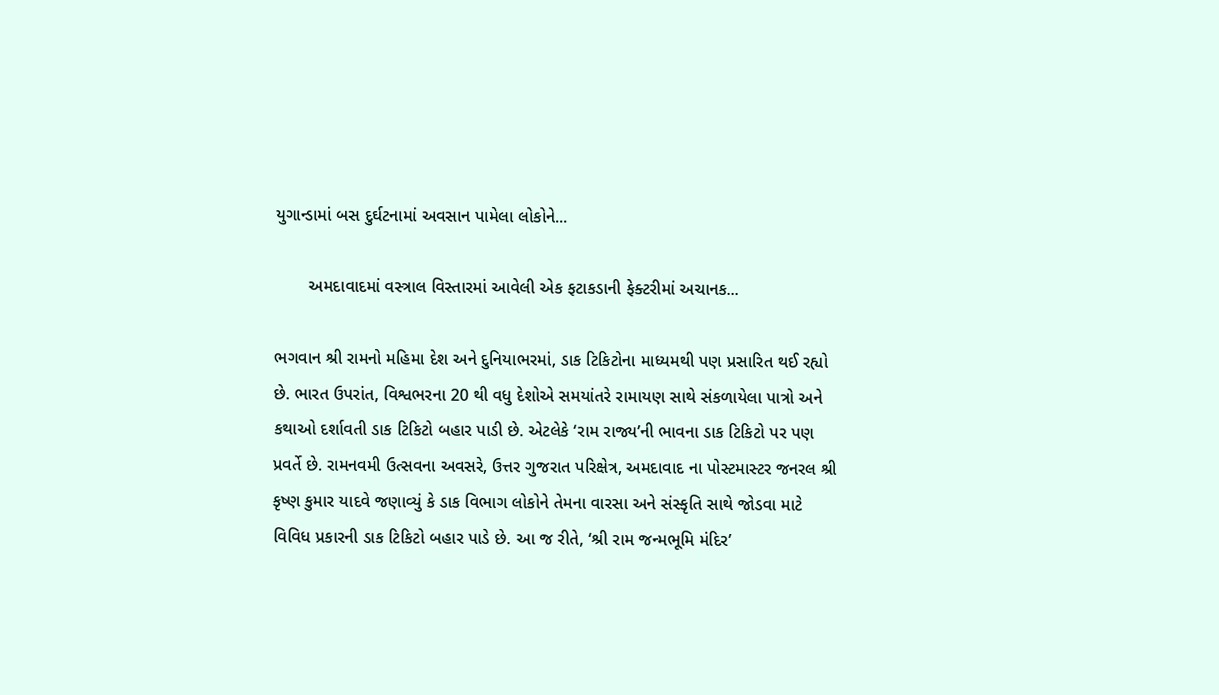યુગાન્ડામાં બસ દુર્ઘટનામાં અવસાન પામેલા લોકોને...

       અમદાવાદમાં વસ્ત્રાલ વિસ્તારમાં આવેલી એક ફટાકડાની ફેક્ટરીમાં અચાનક...

ભગવાન શ્રી રામનો મહિમા દેશ અને દુનિયાભરમાં, ડાક ટિકિટોના માધ્યમથી પણ પ્રસારિત થઈ રહ્યો છે. ભારત ઉપરાંત, વિશ્વભરના 20 થી વધુ દેશોએ સમયાંતરે રામાયણ સાથે સંકળાયેલા પાત્રો અને કથાઓ દર્શાવતી ડાક ટિકિટો બહાર પાડી છે. એટલેકે ‘રામ રાજ્ય’ની ભાવના ડાક ટિકિટો પર પણ પ્રવર્તે છે. રામનવમી ઉત્સવના અવસરે, ઉત્તર ગુજરાત પરિક્ષેત્ર, અમદાવાદ ના પોસ્ટમાસ્ટર જનરલ શ્રી કૃષ્ણ કુમાર યાદવે જણાવ્યું કે ડાક વિભાગ લોકોને તેમના વારસા અને સંસ્કૃતિ સાથે જોડવા માટે વિવિધ પ્રકારની ડાક ટિકિટો બહાર પાડે છે. આ જ રીતે, ‘શ્રી રામ જન્મભૂમિ મંદિર’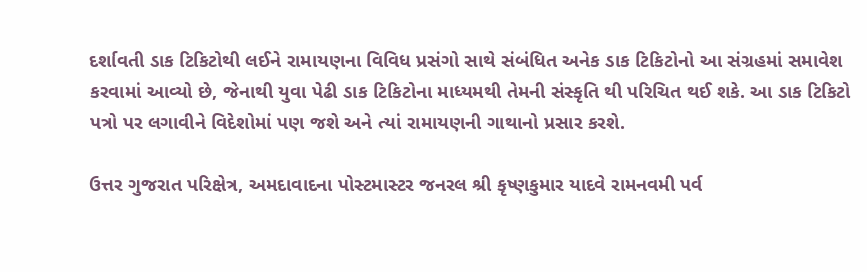દર્શાવતી ડાક ટિકિટોથી લઈને રામાયણના વિવિધ પ્રસંગો સાથે સંબંધિત અનેક ડાક ટિકિટોનો આ સંગ્રહમાં સમાવેશ કરવામાં આવ્યો છે, જેનાથી યુવા પેઢી ડાક ટિકિટોના માધ્યમથી તેમની સંસ્કૃતિ થી પરિચિત થઈ શકે. આ ડાક ટિકિટો પત્રો પર લગાવીને વિદેશોમાં પણ જશે અને ત્યાં રામાયણની ગાથાનો પ્રસાર કરશે.

ઉત્તર ગુજરાત પરિક્ષેત્ર, અમદાવાદના પોસ્ટમાસ્ટર જનરલ શ્રી કૃષ્ણકુમાર યાદવે રામનવમી પર્વ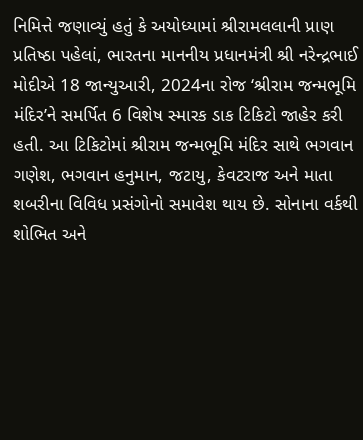નિમિત્તે જણાવ્યું હતું કે અયોધ્યામાં શ્રીરામલલાની પ્રાણ પ્રતિષ્ઠા પહેલાં, ભારતના માનનીય પ્રધાનમંત્રી શ્રી નરેન્દ્રભાઈ મોદીએ 18 જાન્યુઆરી, 2024ના રોજ ‘શ્રીરામ જન્મભૂમિ મંદિર’ને સમર્પિત 6 વિશેષ સ્મારક ડાક ટિકિટો જાહેર કરી હતી. આ ટિકિટોમાં શ્રીરામ જન્મભૂમિ મંદિર સાથે ભગવાન ગણેશ, ભગવાન હનુમાન, જટાયુ, કેવટરાજ અને માતા શબરીના વિવિધ પ્રસંગોનો સમાવેશ થાય છે. સોનાના વર્કથી શોભિત અને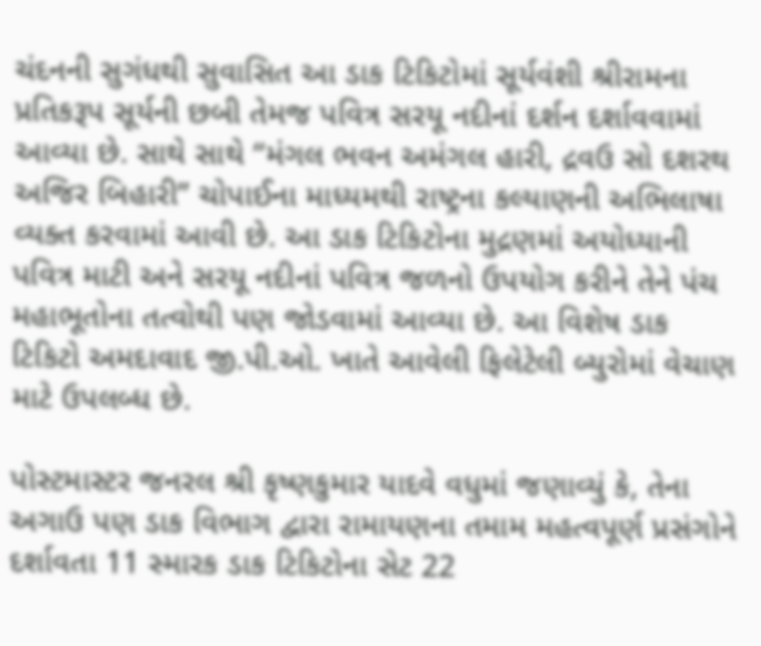ચંદનની સુગંધથી સુવાસિત આ ડાક ટિકિટોમાં સૂર્યવંશી શ્રીરામના પ્રતિકરૂપ સૂર્યની છબી તેમજ પવિત્ર સરયૂ નદીનાં દર્શન દર્શાવવામાં આવ્યા છે. સાથે સાથે “મંગલ ભવન અમંગલ હારી, દ્રવઉ સો દશરથ અજિર બિહારી” ચોપાઈના માધ્યમથી રાષ્ટ્રના કલ્યાણની અભિલાષા વ્યક્ત કરવામાં આવી છે. આ ડાક ટિકિટોના મુદ્રણમાં અયોધ્યાની પવિત્ર માટી અને સરયૂ નદીનાં પવિત્ર જળનો ઉપયોગ કરીને તેને પંચ મહાભૂતોના તત્વોથી પણ જોડવામાં આવ્યા છે. આ વિશેષ ડાક ટિકિટો અમદાવાદ જી.પી.ઓ. ખાતે આવેલી ફિલેટેલી બ્યુરોમાં વેચાણ માટે ઉપલબ્ધ છે.

પોસ્ટમાસ્ટર જનરલ શ્રી કૃષ્ણકુમાર યાદવે વધુમાં જણાવ્યું કે, તેના અગાઉ પણ ડાક વિભાગ દ્વારા રામાયણના તમામ મહત્વપૂર્ણ પ્રસંગોને દર્શાવતા 11 સ્મારક ડાક ટિકિટોના સેટ 22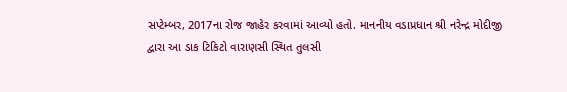સપ્ટેમ્બર, 2017ના રોજ જાહેર કરવામાં આવ્યો હતો. માનનીય વડાપ્રધાન શ્રી નરેન્દ્ર મોદીજી દ્વારા આ ડાક ટિકિટો વારાણસી સ્થિત તુલસી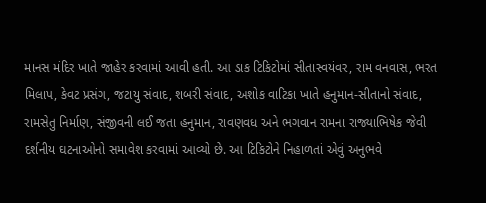માનસ મંદિર ખાતે જાહેર કરવામાં આવી હતી. આ ડાક ટિકિટોમાં સીતાસ્વયંવર, રામ વનવાસ, ભરત મિલાપ, કેવટ પ્રસંગ, જટાયુ સંવાદ, શબરી સંવાદ, અશોક વાટિકા ખાતે હનુમાન-સીતાનો સંવાદ, રામસેતુ નિર્માણ, સંજીવની લઈ જતા હનુમાન, રાવણવધ અને ભગવાન રામના રાજ્યાભિષેક જેવી દર્શનીય ઘટનાઓનો સમાવેશ કરવામાં આવ્યો છે. આ ટિકિટોને નિહાળતાં એવું અનુભવે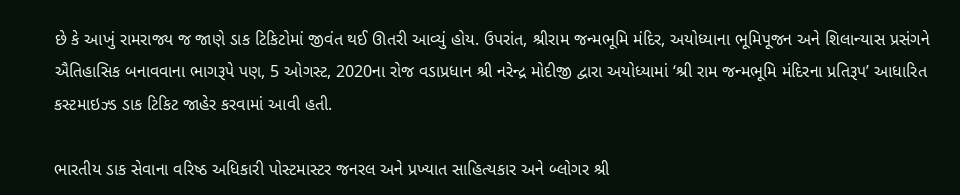છે કે આખું રામરાજ્ય જ જાણે ડાક ટિકિટોમાં જીવંત થઈ ઊતરી આવ્યું હોય. ઉપરાંત, શ્રીરામ જન્મભૂમિ મંદિર, અયોધ્યાના ભૂમિપૂજન અને શિલાન્યાસ પ્રસંગને ઐતિહાસિક બનાવવાના ભાગરૂપે પણ, 5 ઓગસ્ટ, 2020ના રોજ વડાપ્રધાન શ્રી નરેન્દ્ર મોદીજી દ્વારા અયોધ્યામાં ‘શ્રી રામ જન્મભૂમિ મંદિરના પ્રતિરૂપ’ આધારિત કસ્ટમાઇઝ્ડ ડાક ટિકિટ જાહેર કરવામાં આવી હતી.

ભારતીય ડાક સેવાના વરિષ્ઠ અધિકારી પોસ્ટમાસ્ટર જનરલ અને પ્રખ્યાત સાહિત્યકાર અને બ્લોગર શ્રી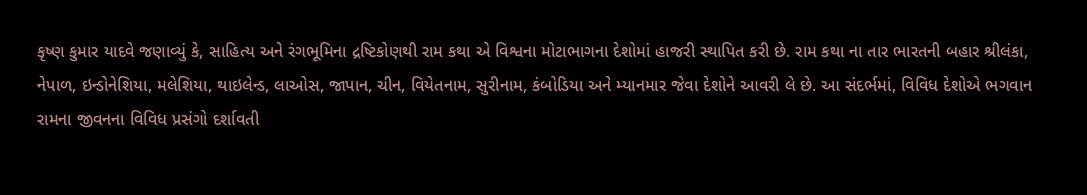કૃષ્ણ કુમાર યાદવે જણાવ્યું કે, સાહિત્ય અને રંગભૂમિના દ્રષ્ટિકોણથી રામ કથા એ વિશ્વના મોટાભાગના દેશોમાં હાજરી સ્થાપિત કરી છે. રામ કથા ના તાર ભારતની બહાર શ્રીલંકા, નેપાળ, ઇન્ડોનેશિયા, મલેશિયા, થાઇલેન્ડ, લાઓસ, જાપાન, ચીન, વિયેતનામ, સુરીનામ, કંબોડિયા અને મ્યાનમાર જેવા દેશોને આવરી લે છે. આ સંદર્ભમાં, વિવિધ દેશોએ ભગવાન રામના જીવનના વિવિધ પ્રસંગો દર્શાવતી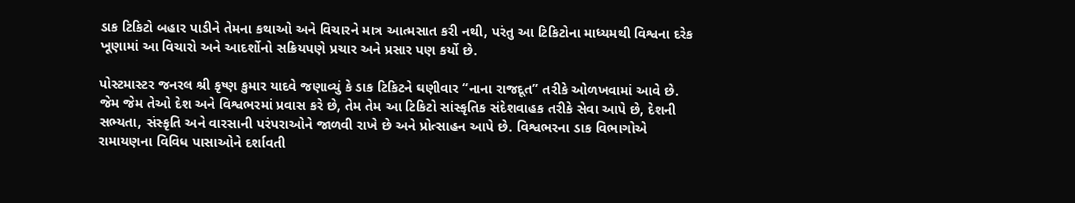ડાક ટિકિટો બહાર પાડીને તેમના કથાઓ અને વિચારને માત્ર આત્મસાત કરી નથી, પરંતુ આ ટિકિટોના માધ્યમથી વિશ્વના દરેક ખૂણામાં આ વિચારો અને આદર્શોનો સક્રિયપણે પ્રચાર અને પ્રસાર પણ કર્યો છે.

પોસ્ટમાસ્ટર જનરલ શ્રી કૃષ્ણ કુમાર યાદવે જણાવ્યું કે ડાક ટિકિટને ઘણીવાર “નાના રાજદૂત” તરીકે ઓળખવામાં આવે છે. જેમ જેમ તેઓ દેશ અને વિશ્વભરમાં પ્રવાસ કરે છે, તેમ તેમ આ ટિકિટો સાંસ્કૃતિક સંદેશવાહક તરીકે સેવા આપે છે, દેશની સભ્યતા, સંસ્કૃતિ અને વારસાની પરંપરાઓને જાળવી રાખે છે અને પ્રોત્સાહન આપે છે. વિશ્વભરના ડાક વિભાગોએ રામાયણના વિવિધ પાસાઓને દર્શાવતી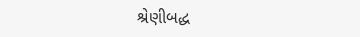શ્રેણીબદ્ધ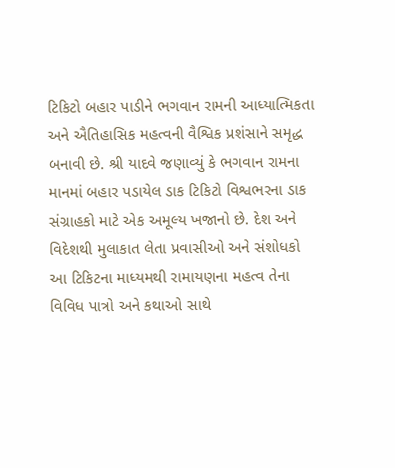ટિકિટો બહાર પાડીને ભગવાન રામની આધ્યાત્મિકતા અને ઐતિહાસિક મહત્વની વૈશ્વિક પ્રશંસાને સમૃદ્ધ બનાવી છે. શ્રી યાદવે જણાવ્યું કે ભગવાન રામના માનમાં બહાર પડાયેલ ડાક ટિકિટો વિશ્વભરના ડાક સંગ્રાહકો માટે એક અમૂલ્ય ખજાનો છે. દેશ અને વિદેશથી મુલાકાત લેતા પ્રવાસીઓ અને સંશોધકો આ ટિકિટના માધ્યમથી રામાયણના મહત્વ તેના વિવિધ પાત્રો અને કથાઓ સાથે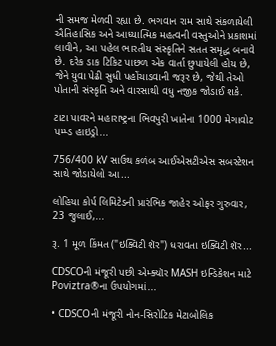ની સમજ મેળવી રહ્યા છે. ભગવાન રામ સાથે સંકળાયેલી ઐતિહાસિક અને આધ્યાત્મિક મહત્વની વસ્તુઓને પ્રકાશમાં લાવીને, આ પહેલ ભારતીય સંસ્કૃતિને સતત સમૃદ્ધ બનાવે છે. દરેક ડાક ટિકિટ પાછળ એક વાર્તા છુપાયેલી હોય છે, જેને યુવા પેઢી સુધી પહોંચાડવાની જરૂર છે, જેથી તેઓ પોતાની સંસ્કૃતિ અને વારસાથી વધુ નજીક જોડાઈ શકે.

ટાટા પાવરને મહારાષ્ટ્રના ભિવપુરી ખાતેના 1000 મેગાવોટ પમ્પ્ડ હાઇડ્રો...

756/400 kV સાઉથ કળંબ આઈએસટીએસ સબસ્ટેશન સાથે જોડાયેલો આ...

લોહિયા કોર્પ લિમિટેડની પ્રારંભિક જાહેર ઓફર ગુરુવાર, 23 જુલાઈ,...

રૂ. 1 મૂળ કિંમત ("ઇક્વિટી શૅર") ધરાવતા ઇક્વિટી શૅર...

CDSCOની મંજૂરી પછી એમ્ક્યૉર MASH ઇન્ડિકેશન માટે Poviztra®ના ઉપયોગમાં...

• CDSCOની મંજૂરી નોન-સિરોટિક મેટાબોલિક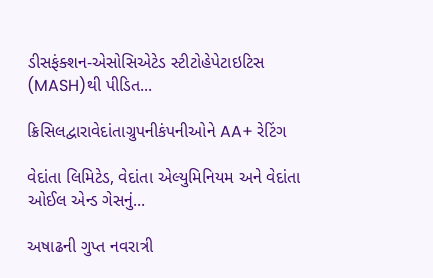ડીસફંક્શન-એસોસિએટેડ સ્ટીટોહેપેટાઇટિસ (MASH)થી પીડિત...

ક્રિસિલદ્વારાવેદાંતાગ્રુપનીકંપનીઓને AA+ રેટિંગ

વેદાંતા લિમિટેડ, વેદાંતા એલ્યુમિનિયમ અને વેદાંતા ઓઈલ એન્ડ ગેસનું...

અષાઢની ગુપ્ત નવરાત્રી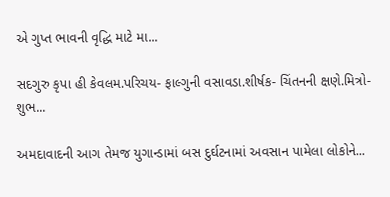એ ગુપ્ત ભાવની વૃદ્ધિ માટે મા...

સદગુરુ કૃપા હી કેવલમ.પરિચય- ફાલ્ગુની વસાવડા.શીર્ષક- ચિંતનની ક્ષણે.મિત્રો- શુભ...

અમદાવાદની આગ તેમજ યુગાન્ડામાં બસ દુર્ઘટનામાં અવસાન પામેલા લોકોને...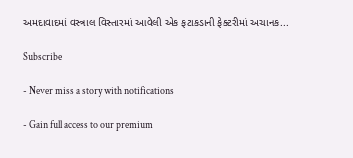અમદાવાદમાં વસ્ત્રાલ વિસ્તારમાં આવેલી એક ફટાકડાની ફેક્ટરીમાં અચાનક...

Subscribe

- Never miss a story with notifications

- Gain full access to our premium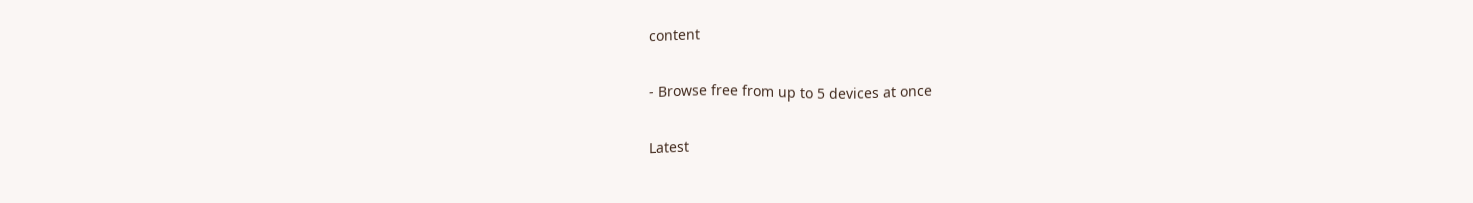content

- Browse free from up to 5 devices at once

Latest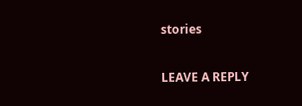stories

LEAVE A REPLY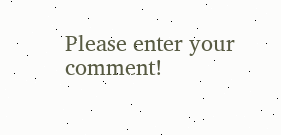Please enter your comment!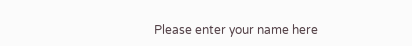Please enter your name here